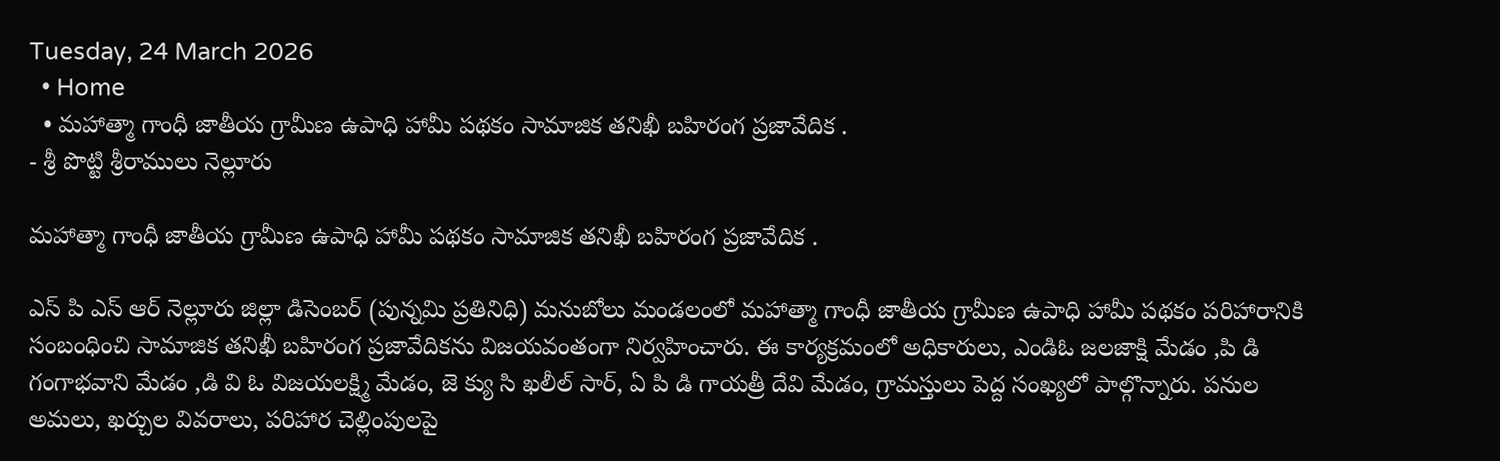Tuesday, 24 March 2026
  • Home
  • మహాత్మా గాంధీ జాతీయ గ్రామీణ ఉపాధి హామీ పథకం సామాజిక తనిఖీ బహిరంగ ప్రజావేదిక .
- శ్రీ పొట్టి శ్రీరాములు నెల్లూరు

మహాత్మా గాంధీ జాతీయ గ్రామీణ ఉపాధి హామీ పథకం సామాజిక తనిఖీ బహిరంగ ప్రజావేదిక .

ఎస్ పి ఎస్ ఆర్ నెల్లూరు జిల్లా డిసెంబర్ (పున్నమి ప్రతినిధి) మనుబోలు మండలంలో మహాత్మా గాంధీ జాతీయ గ్రామీణ ఉపాధి హామీ పథకం పరిహారానికి సంబంధించి సామాజిక తనిఖీ బహిరంగ ప్రజావేదికను విజయవంతంగా నిర్వహించారు. ఈ కార్యక్రమంలో అధికారులు, ఎండిఓ జలజాక్షి మేడం ,పి డి గంగాభవాని మేడం ,డి వి ఓ విజయలక్ష్మి మేడం, జె క్యు సి ఖలీల్ సార్, ఏ పి డి గాయత్రీ దేవి మేడం, గ్రామస్తులు పెద్ద సంఖ్యలో పాల్గొన్నారు. పనుల అమలు, ఖర్చుల వివరాలు, పరిహార చెల్లింపులపై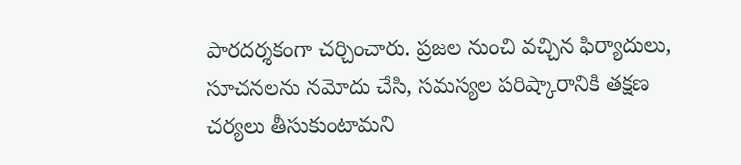పారదర్శకంగా చర్చించారు. ప్రజల నుంచి వచ్చిన ఫిర్యాదులు, సూచనలను నమోదు చేసి, సమస్యల పరిష్కారానికి తక్షణ చర్యలు తీసుకుంటామని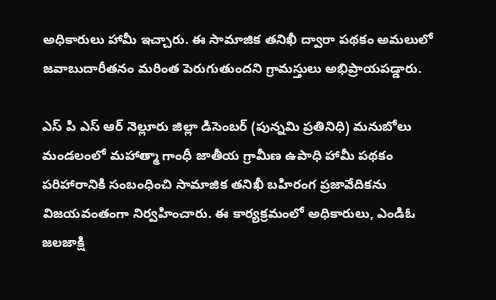అధికారులు హామీ ఇచ్చారు. ఈ సామాజిక తనిఖీ ద్వారా పథకం అమలులో జవాబుదారీతనం మరింత పెరుగుతుందని గ్రామస్తులు అభిప్రాయపడ్డారు.

ఎస్ పి ఎస్ ఆర్ నెల్లూరు జిల్లా డిసెంబర్ (పున్నమి ప్రతినిధి) మనుబోలు మండలంలో మహాత్మా గాంధీ జాతీయ గ్రామీణ ఉపాధి హామీ పథకం పరిహారానికి సంబంధించి సామాజిక తనిఖీ బహిరంగ ప్రజావేదికను విజయవంతంగా నిర్వహించారు. ఈ కార్యక్రమంలో అధికారులు, ఎండిఓ జలజాక్షి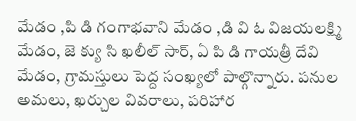మేడం ,పి డి గంగాభవాని మేడం ,డి వి ఓ విజయలక్ష్మి మేడం, జె క్యు సి ఖలీల్ సార్, ఏ పి డి గాయత్రీ దేవి మేడం, గ్రామస్తులు పెద్ద సంఖ్యలో పాల్గొన్నారు. పనుల అమలు, ఖర్చుల వివరాలు, పరిహార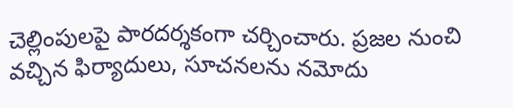చెల్లింపులపై పారదర్శకంగా చర్చించారు. ప్రజల నుంచి వచ్చిన ఫిర్యాదులు, సూచనలను నమోదు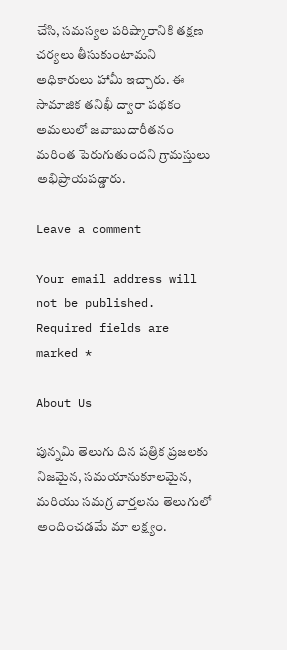చేసి, సమస్యల పరిష్కారానికి తక్షణ చర్యలు తీసుకుంటామని అధికారులు హామీ ఇచ్చారు. ఈ సామాజిక తనిఖీ ద్వారా పథకం అమలులో జవాబుదారీతనం మరింత పెరుగుతుందని గ్రామస్తులు అభిప్రాయపడ్డారు.

Leave a comment

Your email address will not be published. Required fields are marked *

About Us

పున్నమి తెలుగు దిన పత్రిక ప్రజలకు నిజమైన, సమయానుకూలమైన, మరియు సమగ్ర వార్తలను తెలుగులో అందించడమే మా లక్ష్యం.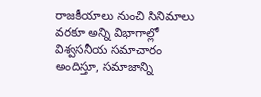రాజకీయాలు నుంచి సినిమాలు వరకూ అన్ని విభాగాల్లో విశ్వసనీయ సమాచారం అందిస్తూ, సమాజాన్ని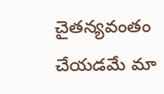చైతన్యవంతం చేయడమే మా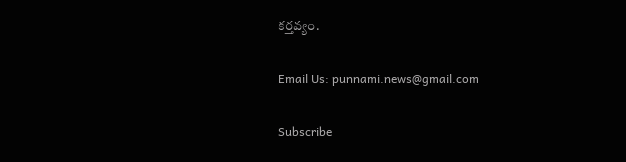కర్తవ్యం.

Email Us: punnami.news@gmail.com

Subscribe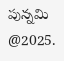పున్నమి  @2025.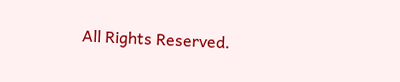All Rights Reserved.